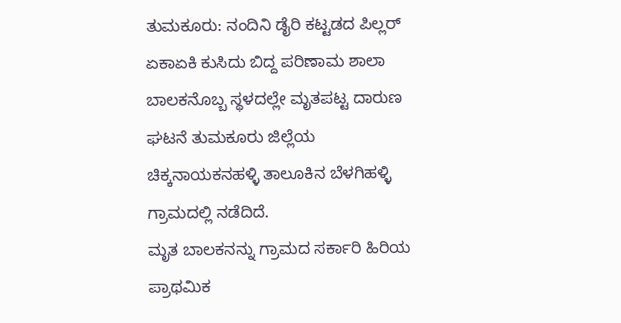ತುಮಕೂರು: ನಂದಿನಿ ಡೈರಿ ಕಟ್ಟಡದ ಪಿಲ್ಲರ್ ಏಕಾಏಕಿ ಕುಸಿದು ಬಿದ್ದ ಪರಿಣಾಮ ಶಾಲಾ ಬಾಲಕನೊಬ್ಬ ಸ್ಥಳದಲ್ಲೇ ಮೃತಪಟ್ಟ ದಾರುಣ ಘಟನೆ ತುಮಕೂರು ಜಿಲ್ಲೆಯ ಚಿಕ್ಕನಾಯಕನಹಳ್ಳಿ ತಾಲೂಕಿನ ಬೆಳಗಿಹಳ್ಳಿ ಗ್ರಾಮದಲ್ಲಿ ನಡೆದಿದೆ.
ಮೃತ ಬಾಲಕನನ್ನು ಗ್ರಾಮದ ಸರ್ಕಾರಿ ಹಿರಿಯ ಪ್ರಾಥಮಿಕ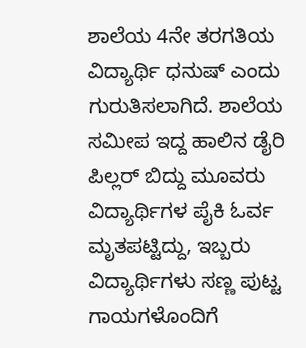ಶಾಲೆಯ 4ನೇ ತರಗತಿಯ ವಿದ್ಯಾರ್ಥಿ ಧನುಷ್ ಎಂದು ಗುರುತಿಸಲಾಗಿದೆ. ಶಾಲೆಯ ಸಮೀಪ ಇದ್ದ ಹಾಲಿನ ಡೈರಿ ಪಿಲ್ಲರ್ ಬಿದ್ದು ಮೂವರು ವಿದ್ಯಾರ್ಥಿಗಳ ಪೈಕಿ ಓರ್ವ ಮೃತಪಟ್ಟಿದ್ದು, ಇಬ್ಬರು ವಿದ್ಯಾರ್ಥಿಗಳು ಸಣ್ಣ ಪುಟ್ಟ ಗಾಯಗಳೊಂದಿಗೆ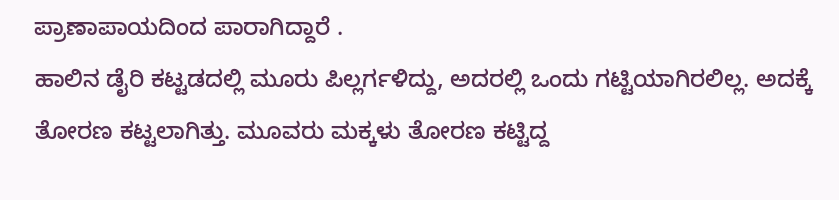ಪ್ರಾಣಾಪಾಯದಿಂದ ಪಾರಾಗಿದ್ದಾರೆ .
ಹಾಲಿನ ಡೈರಿ ಕಟ್ಟಡದಲ್ಲಿ ಮೂರು ಪಿಲ್ಲರ್ಗಳಿದ್ದು, ಅದರಲ್ಲಿ ಒಂದು ಗಟ್ಟಿಯಾಗಿರಲಿಲ್ಲ. ಅದಕ್ಕೆ ತೋರಣ ಕಟ್ಟಲಾಗಿತ್ತು. ಮೂವರು ಮಕ್ಕಳು ತೋರಣ ಕಟ್ಟಿದ್ದ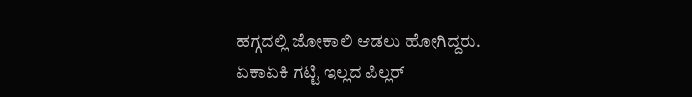ಹಗ್ಗದಲ್ಲಿ ಜೋಕಾಲಿ ಆಡಲು ಹೋಗಿದ್ದರು.
ಏಕಾಏಕಿ ಗಟ್ಟಿ ಇಲ್ಲದ ಪಿಲ್ಲರ್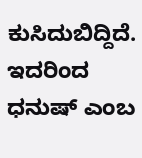ಕುಸಿದುಬಿದ್ದಿದೆ. ಇದರಿಂದ ಧನುಷ್ ಎಂಬ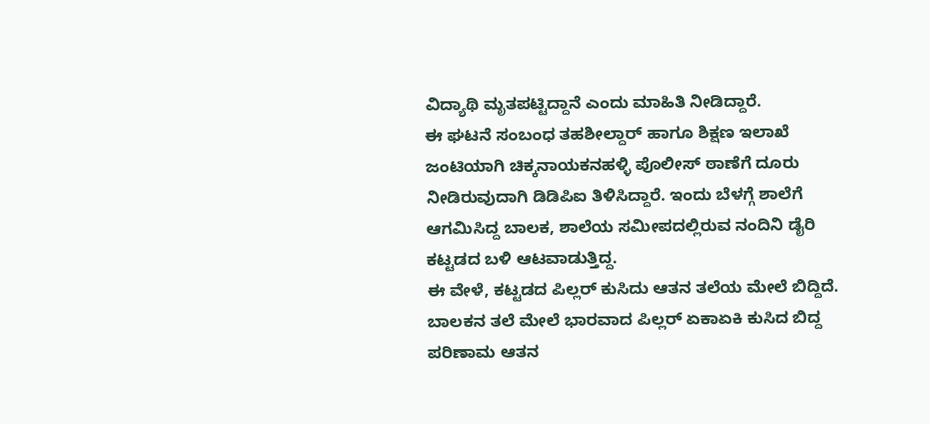ವಿದ್ಯಾಥಿ ಮೃತಪಟ್ಟಿದ್ದಾನೆ ಎಂದು ಮಾಹಿತಿ ನೀಡಿದ್ದಾರೆ.
ಈ ಘಟನೆ ಸಂಬಂಧ ತಹಶೀಲ್ದಾರ್ ಹಾಗೂ ಶಿಕ್ಷಣ ಇಲಾಖೆ ಜಂಟಿಯಾಗಿ ಚಿಕ್ಕನಾಯಕನಹಳ್ಳಿ ಪೊಲೀಸ್ ಠಾಣೆಗೆ ದೂರು ನೀಡಿರುವುದಾಗಿ ಡಿಡಿಪಿಐ ತಿಳಿಸಿದ್ದಾರೆ. ಇಂದು ಬೆಳಗ್ಗೆ ಶಾಲೆಗೆ ಆಗಮಿಸಿದ್ದ ಬಾಲಕ, ಶಾಲೆಯ ಸಮೀಪದಲ್ಲಿರುವ ನಂದಿನಿ ಡೈರಿ ಕಟ್ಟಡದ ಬಳಿ ಆಟವಾಡುತ್ತಿದ್ದ.
ಈ ವೇಳೆ, ಕಟ್ಟಡದ ಪಿಲ್ಲರ್ ಕುಸಿದು ಆತನ ತಲೆಯ ಮೇಲೆ ಬಿದ್ದಿದೆ. ಬಾಲಕನ ತಲೆ ಮೇಲೆ ಭಾರವಾದ ಪಿಲ್ಲರ್ ಏಕಾಏಕಿ ಕುಸಿದ ಬಿದ್ದ ಪರಿಣಾಮ ಆತನ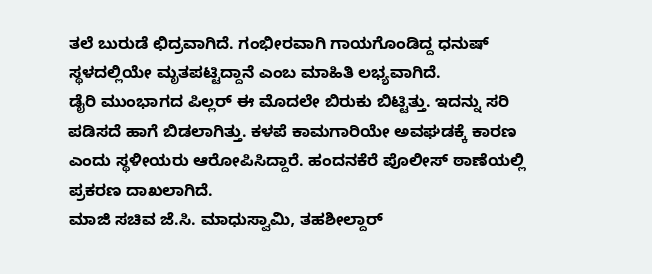ತಲೆ ಬುರುಡೆ ಛಿದ್ರವಾಗಿದೆ. ಗಂಭೀರವಾಗಿ ಗಾಯಗೊಂಡಿದ್ದ ಧನುಷ್ ಸ್ಥಳದಲ್ಲಿಯೇ ಮೃತಪಟ್ಟಿದ್ದಾನೆ ಎಂಬ ಮಾಹಿತಿ ಲಭ್ಯವಾಗಿದೆ.
ಡೈರಿ ಮುಂಭಾಗದ ಪಿಲ್ಲರ್ ಈ ಮೊದಲೇ ಬಿರುಕು ಬಿಟ್ಟಿತ್ತು. ಇದನ್ನು ಸರಿ ಪಡಿಸದೆ ಹಾಗೆ ಬಿಡಲಾಗಿತ್ತು. ಕಳಪೆ ಕಾಮಗಾರಿಯೇ ಅವಘಡಕ್ಕೆ ಕಾರಣ ಎಂದು ಸ್ಥಳೀಯರು ಆರೋಪಿಸಿದ್ದಾರೆ. ಹಂದನಕೆರೆ ಪೊಲೀಸ್ ಠಾಣೆಯಲ್ಲಿ ಪ್ರಕರಣ ದಾಖಲಾಗಿದೆ.
ಮಾಜಿ ಸಚಿವ ಜೆ.ಸಿ. ಮಾಧುಸ್ವಾಮಿ, ತಹಶೀಲ್ದಾರ್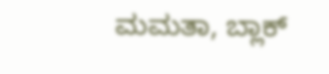ಮಮತಾ, ಬ್ಲಾಕ್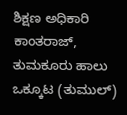ಶಿಕ್ಷಣ ಅಧಿಕಾರಿ ಕಾಂತರಾಜ್, ತುಮಕೂರು ಹಾಲು ಒಕ್ಕೂಟ (ತುಮುಲ್)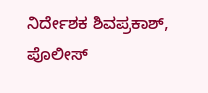ನಿರ್ದೇಶಕ ಶಿವಪ್ರಕಾಶ್, ಪೊಲೀಸ್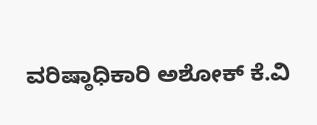ವರಿಷ್ಠಾಧಿಕಾರಿ ಅಶೋಕ್ ಕೆ.ವಿ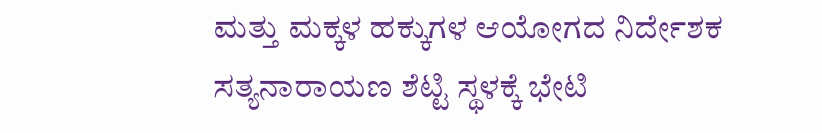ಮತ್ತು ಮಕ್ಕಳ ಹಕ್ಕುಗಳ ಆಯೋಗದ ನಿರ್ದೇಶಕ ಸತ್ಯನಾರಾಯಣ ಶೆಟ್ಟಿ ಸ್ಥಳಕ್ಕೆ ಭೇಟಿ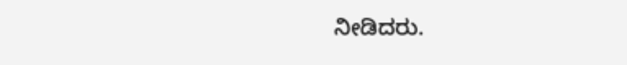ನೀಡಿದರು.